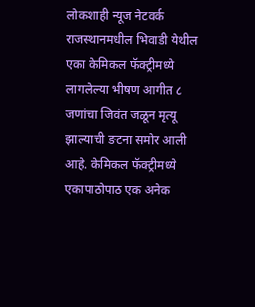लोकशाही न्यूज नेटवर्क
राजस्थानमधील भिवाडी येथील एका केमिकल फॅक्ट्रीमध्ये लागलेल्या भीषण आगीत ८ जणांचा जिवंत जळून मृत्यू झाल्याची ङटना समोर आली आहे. केमिकल फॅक्ट्रीमध्ये एकापाठोपाठ एक अनेक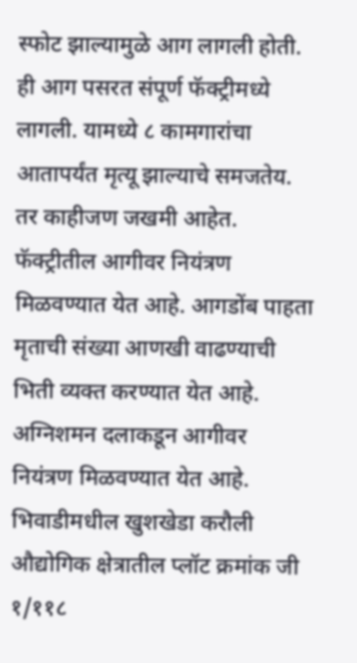स्फोट झाल्यामुळे आग लागली होती. ही आग पसरत संपूर्ण फॅक्ट्रीमध्ये लागली. यामध्ये ८ कामगारांचा आतापर्यंत मृत्यू झाल्याचे समजतेय. तर काहीजण जखमी आहेत. फॅक्ट्रीतील आगीवर नियंत्रण मिळवण्यात येत आहे. आगडोंब पाहता मृताची संख्या आणखी वाढण्याची भिती व्यक्त करण्यात येत आहे. अग्निशमन दलाकडून आगीवर नियंत्रण मिळवण्यात येत आहे.
भिवाडीमधील खुशखेडा करौली औद्योगिक क्षेत्रातील प्लॉट क्रमांक जी १/११८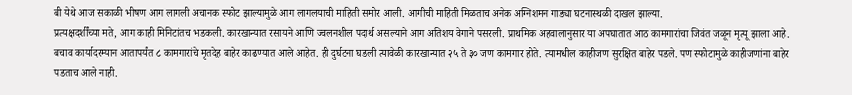बी येथे आज सकाळी भीषण आग लागली अचानक स्फोट झाल्यामुळे आग लागलयाची माहिती समोर आली. आगीची माहिती मिळताच अनेक अग्निशमन गाड्या घटनास्थळी दाखल झाल्या.
प्रत्यक्षदर्शींच्या मते, आग काही मिनिटांतच भडकली. कारखान्यात रसायने आणि ज्वलनशील पदार्थ असल्याने आग अतिशय वेगाने पसरली. प्राथमिक अहवालानुसार या अपघातात आठ कामगारांचा जिवंत जळून मृत्यू झाला आहे. बचाव कार्यादरम्यान आतापर्यंत ८ कामगारांचे मृतदेह बाहेर काढण्यात आले आहेत. ही दुर्घटना घडली त्यावेळी कारखान्यात २५ ते ३० जण कामगार होते. त्यामधील काहीजण सुरक्षित बाहेर पडले. पण स्फोटामुळे काहीजणांना बाहेर पडताच आले नाही.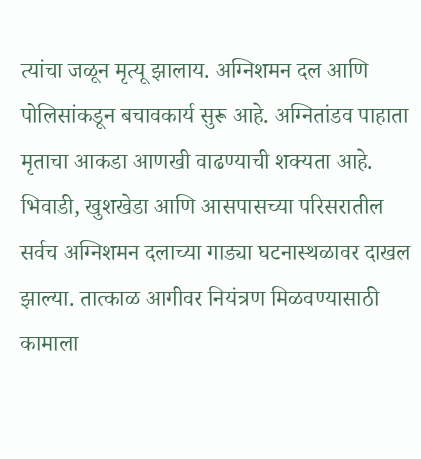त्यांचा जळून मृत्यू झालाय. अग्निशमन दल आणि पोलिसांकडून बचावकार्य सुरू आहे. अग्नितांडव पाहाता मृताचा आकडा आणखी वाढण्याची शक्यता आहे.
भिवाडी, खुशखेडा आणि आसपासच्या परिसरातील सर्वच अग्निशमन दलाच्या गाड्या घटनास्थळावर दाखल झाल्या. तात्काळ आगीवर नियंत्रण मिळवण्यासाठी कामाला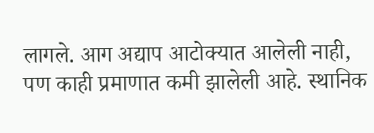लागले. आग अद्याप आटोक्यात आलेली नाही, पण काही प्रमाणात कमी झालेली आहे. स्थानिक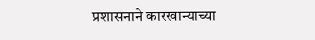प्रशासनाने कारखान्याच्या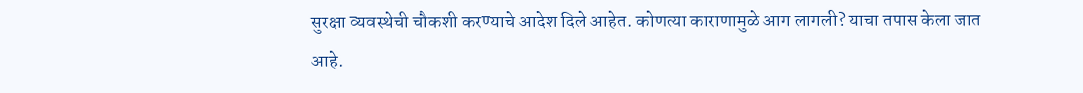सुरक्षा व्यवस्थेची चौकशी करण्याचे आदेश दिले आहेत. कोणत्या काराणामुळे आग लागली? याचा तपास केला जात आहे.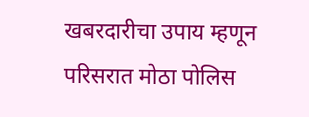खबरदारीचा उपाय म्हणून परिसरात मोठा पोलिस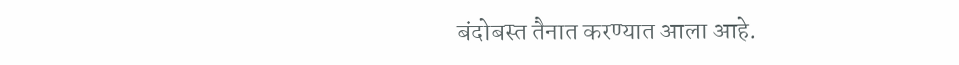बंदोबस्त तैनात करण्यात आला आहे.